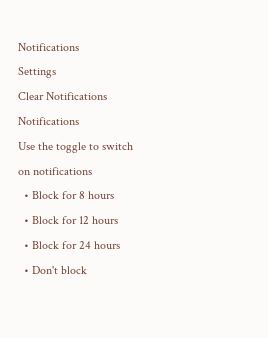Notifications
Settings
Clear Notifications
Notifications
Use the toggle to switch on notifications
  • Block for 8 hours
  • Block for 12 hours
  • Block for 24 hours
  • Don't block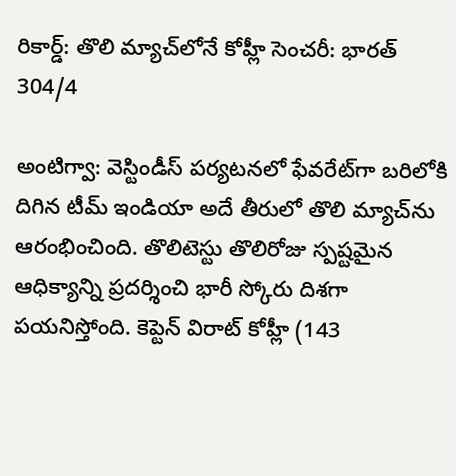రికార్డ్: తొలి మ్యాచ్‌లోనే కోహ్లీ సెంచరీ: భారత్ 304/4

అంటిగ్వా: వెస్టిండీస్ పర్యటనలో ఫేవరేట్‌గా బరిలోకి దిగిన టీమ్‌ ఇండియా అదే తీరులో తొలి మ్యాచ్‌ను ఆరంభించింది. తొలిటెస్టు తొలిరోజు స్పష్టమైన ఆధిక్యాన్ని ప్రదర్శించి భారీ స్కోరు దిశగా పయనిస్తోంది. కెప్టెన్‌ విరాట్‌ కోహ్లీ (143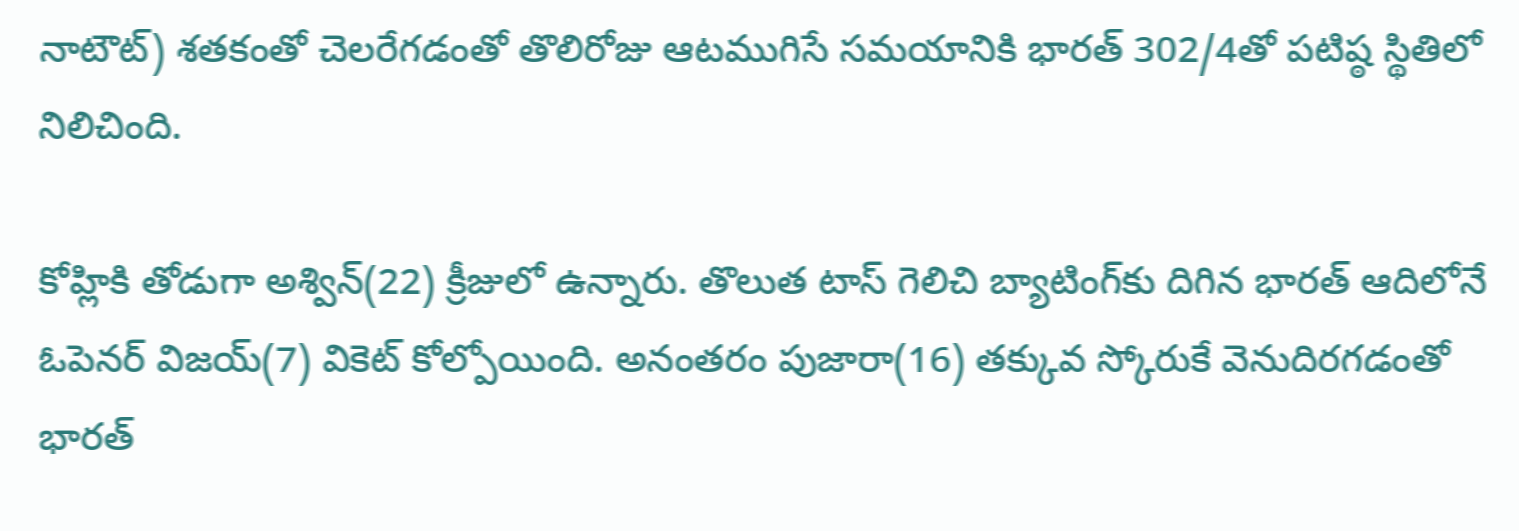నాటౌట్‌) శతకంతో చెలరేగడంతో తొలిరోజు ఆటముగిసే సమయానికి భారత్‌ 302/4తో పటిష్ఠ స్థితిలో నిలిచింది.

కోహ్లికి తోడుగా అశ్విన్‌(22) క్రీజులో ఉన్నారు. తొలుత టాస్‌ గెలిచి బ్యాటింగ్‌కు దిగిన భారత్‌ ఆదిలోనే ఓపెనర్‌ విజయ్‌(7) వికెట్‌ కోల్పోయింది. అనంతరం పుజారా(16) తక్కువ స్కోరుకే వెనుదిరగడంతో భారత్‌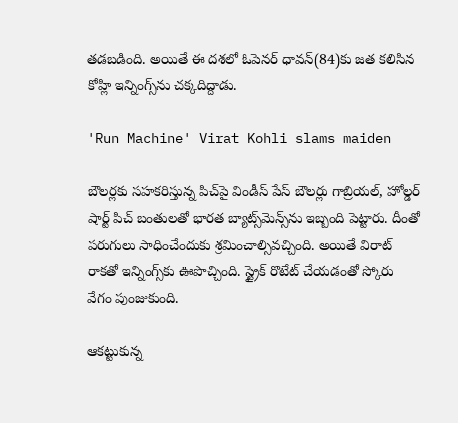తడబడింది. అయితే ఈ దశలో ఓపెనర్‌ ధావన్‌(84)కు జత కలిసిన కోహ్లి ఇన్నింగ్స్‌ను చక్కదిద్దాడు.

'Run Machine' Virat Kohli slams maiden

బౌలర్లకు సహకరిస్తున్న పిచ్‌పై విండీస్‌ పేస్‌ బౌలర్లు గాబ్రియల్‌, హోల్డర్‌ షార్ట్‌ పిచ్‌ బంతులతో భారత బ్యాట్స్‌మెన్స్‌ను ఇబ్బంది పెట్టారు. దీంతో పరుగులు సాధించేందుకు శ్రమించాల్సివచ్చింది. అయితే విరాట్‌ రాకతో ఇన్నింగ్స్‌కు ఊపొచ్చింది. స్ట్రైక్‌ రొటేట్‌ చేయడంతో స్కోరు వేగం పుంజుకుంది.

ఆకట్టుకున్న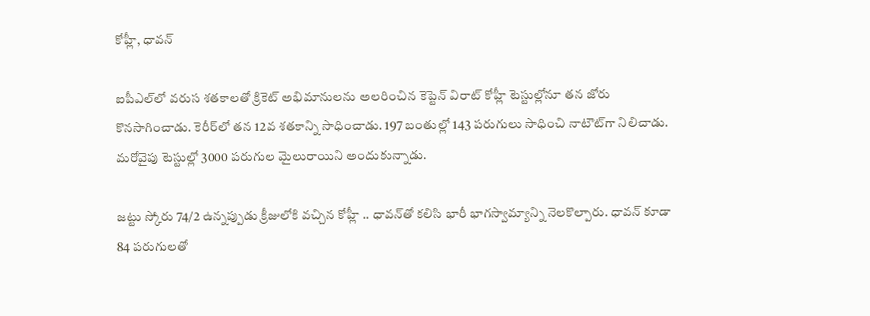కోహ్లీ, ధావన్

ఐపీఎల్‌లో వరుస శతకాలతో క్రికెట్‌ అభిమానులను అలరించిన కెప్టెన్‌ విరాట్‌ కోహ్లీ టెస్టుల్లోనూ తన జోరు కొనసాగించాడు. కెరీర్‌లో తన 12వ శతకాన్ని సాధించాడు. 197 బంతుల్లో 143 పరుగులు సాధించి నాటౌట్‌గా నిలిచాడు. మరోవైపు టెస్టుల్లో 3000 పరుగుల మైలురాయిని అందుకున్నాడు.

జట్టు స్కోరు 74/2 ఉన్నప్పుడు క్రీజులోకి వచ్చిన కోహ్లీ .. ధావన్‌తో కలిసి భారీ భాగస్వామ్యాన్ని నెలకొల్పారు. ధావన్ కూడా 84 పరుగులతో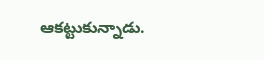ఆకట్టుకున్నాడు.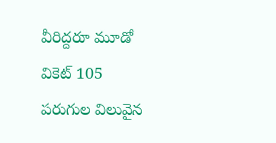వీరిద్దరూ మూడో వికెట్‌ 105 పరుగుల విలువైన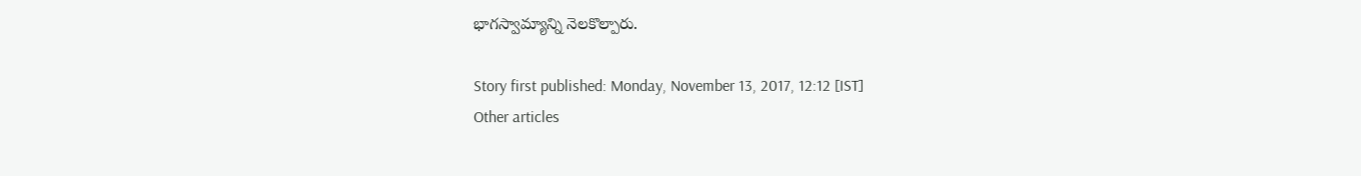భాగస్వామ్యాన్ని నెలకొల్పారు.

Story first published: Monday, November 13, 2017, 12:12 [IST]
Other articles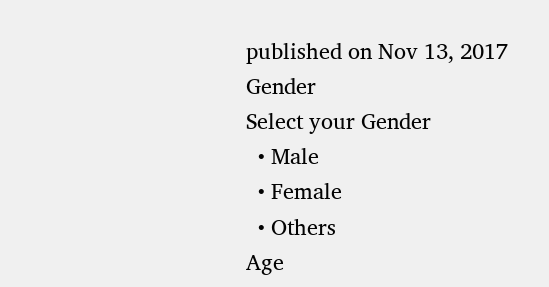published on Nov 13, 2017
Gender
Select your Gender
  • Male
  • Female
  • Others
Age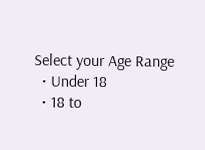Select your Age Range
  • Under 18
  • 18 to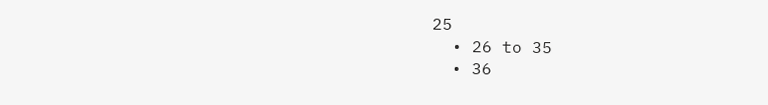25
  • 26 to 35
  • 36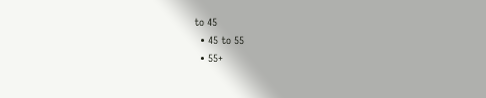to 45
  • 45 to 55
  • 55+